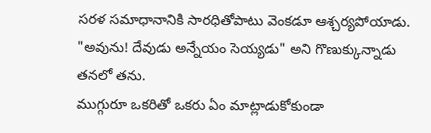సరళ సమాధానానికి సారధితోపాటు వెంకడూ ఆశ్చర్యపోయాడు.
"అవును! దేవుడు అన్నేయం సెయ్యడు" అని గొణుక్కున్నాడు తనలో తను.
ముగ్గురూ ఒకరితో ఒకరు ఏం మాట్లాడుకోకుండా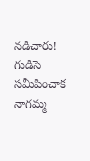నడిచారు! గుడిసె సమీపించాక నాగమ్మ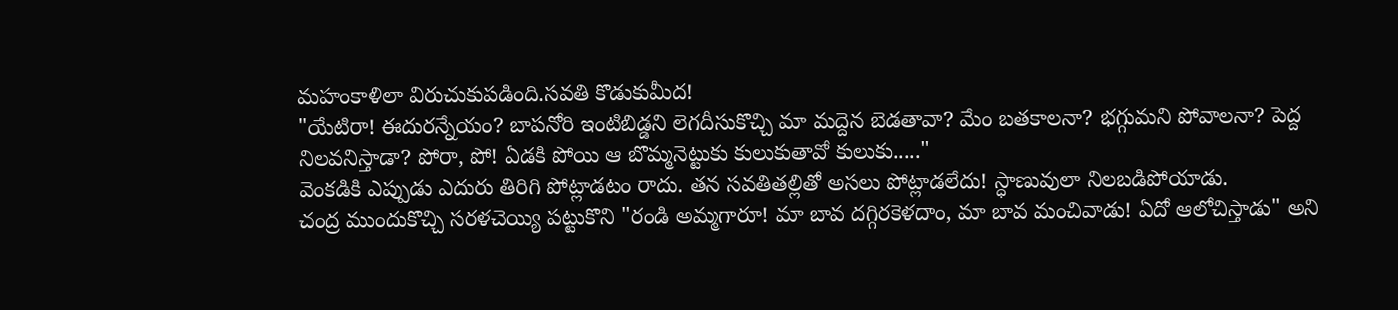మహంకాళిలా విరుచుకుపడింది.సవతి కొడుకుమీద!
"యేటిరా! ఈదురన్నేయం? బాపనోరి ఇంటిబిడ్డని లెగదీసుకొచ్చి మా మద్దెన బెడతావా? మేం బతకాలనా? భగ్గుమని పోవాలనా? పెద్ద నిలవనిస్తాడా? పోరా, పో! ఏడకి పోయి ఆ బొమ్మనెట్టుకు కులుకుతావో కులుకు....."
వెంకడికి ఎప్పుడు ఎదురు తిరిగి పోట్లాడటం రాదు. తన సవతితల్లితో అసలు పోట్లాడలేదు! స్ధాణువులా నిలబడిపోయాడు.
చంద్ర ముందుకొచ్చి సరళచెయ్యి పట్టుకొని "రండి అమ్మగారూ! మా బావ దగ్గిరకెళదాం, మా బావ మంచివాడు! ఏదో ఆలోచిస్తాడు" అని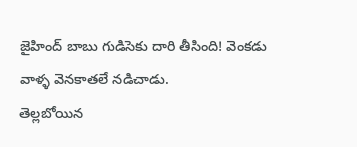జైహింద్ బాబు గుడిసెకు దారి తీసింది! వెంకడు వాళ్ళ వెనకాతలే నడిచాడు.
తెల్లబోయిన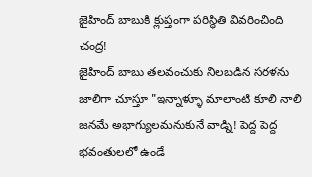జైహింద్ బాబుకి క్లుప్తంగా పరిస్థితి వివరించింది చంద్ర!
జైహింద్ బాబు తలవంచుకు నిలబడిన సరళను జాలిగా చూస్తూ "ఇన్నాళ్ళూ మాలాంటి కూలి నాలి జనమే అభాగ్యులమనుకునే వాడ్ని! పెద్ద పెద్ద భవంతులలో ఉండే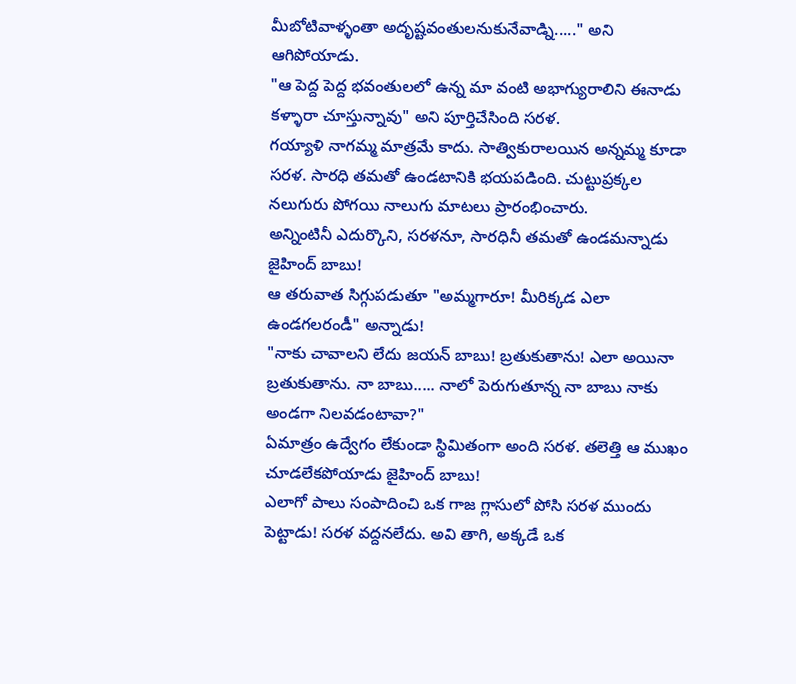మీబోటివాళ్ళంతా అదృష్టవంతులనుకునేవాడ్ని....." అని ఆగిపోయాడు.
"ఆ పెద్ద పెద్ద భవంతులలో ఉన్న మా వంటి అభాగ్యురాలిని ఈనాడు కళ్ళారా చూస్తున్నావు" అని పూర్తిచేసింది సరళ.
గయ్యాళి నాగమ్మ మాత్రమే కాదు. సాత్వికురాలయిన అన్నమ్మ కూడా సరళ. సారధి తమతో ఉండటానికి భయపడింది. చుట్టుప్రక్కల నలుగురు పోగయి నాలుగు మాటలు ప్రారంభించారు.
అన్నింటినీ ఎదుర్కొని, సరళనూ, సారధినీ తమతో ఉండమన్నాడు జైహింద్ బాబు!
ఆ తరువాత సిగ్గుపడుతూ "అమ్మగారూ! మీరిక్కడ ఎలా ఉండగలరండీ" అన్నాడు!
"నాకు చావాలని లేదు జయన్ బాబు! బ్రతుకుతాను! ఎలా అయినా బ్రతుకుతాను. నా బాబు..... నాలో పెరుగుతూన్న నా బాబు నాకు అండగా నిలవడంటావా?"
ఏమాత్రం ఉద్వేగం లేకుండా స్థిమితంగా అంది సరళ. తలెత్తి ఆ ముఖం చూడలేకపోయాడు జైహింద్ బాబు!
ఎలాగో పాలు సంపాదించి ఒక గాజ గ్లాసులో పోసి సరళ ముందు పెట్టాడు! సరళ వద్దనలేదు. అవి తాగి, అక్కడే ఒక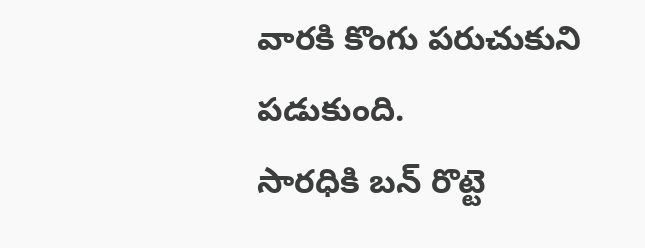వారకి కొంగు పరుచుకుని పడుకుంది.
సారధికి బన్ రొట్టె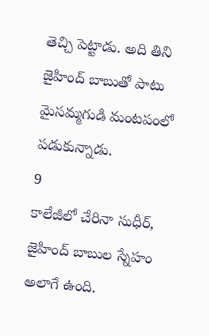తెచ్చి పెట్టాడు. అది తిని జైహింద్ బాబుతో పాటు మైసమ్మగుడి మంటపంలో పడుకున్నాడు.
9
కాలేజీలో చేరినా సుధీర్, జైహింద్ బాబుల స్నేహం అలాగే ఉంది.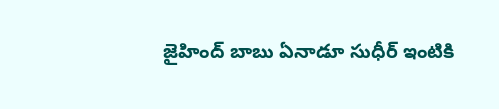జైహింద్ బాబు ఏనాడూ సుధీర్ ఇంటికి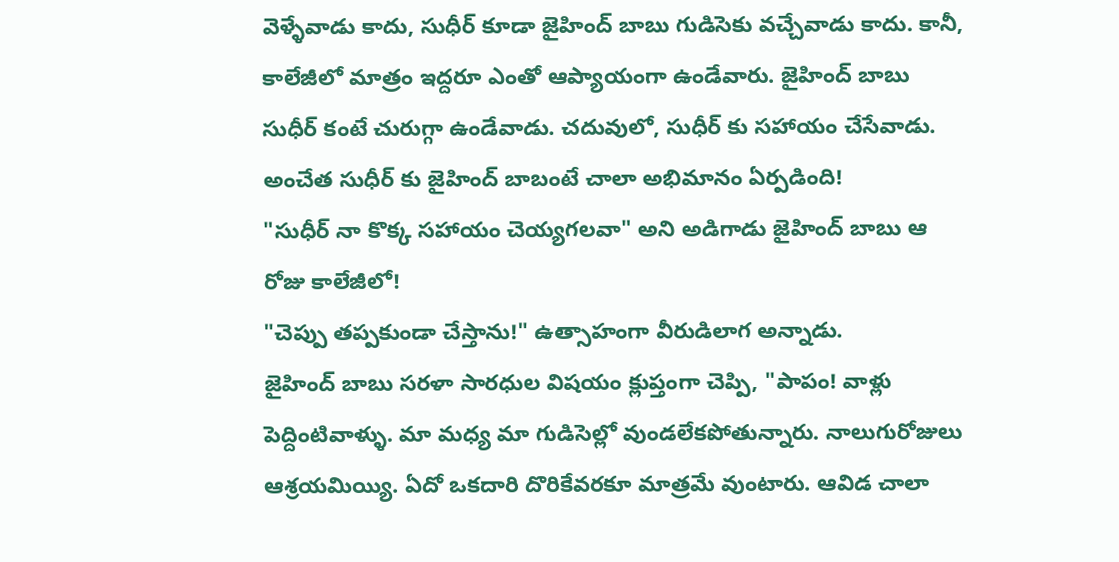వెళ్ళేవాడు కాదు, సుధీర్ కూడా జైహింద్ బాబు గుడిసెకు వచ్చేవాడు కాదు. కానీ, కాలేజీలో మాత్రం ఇద్దరూ ఎంతో ఆప్యాయంగా ఉండేవారు. జైహింద్ బాబు సుధీర్ కంటే చురుగ్గా ఉండేవాడు. చదువులో, సుధీర్ కు సహాయం చేసేవాడు. అంచేత సుధీర్ కు జైహింద్ బాబంటే చాలా అభిమానం ఏర్పడింది!
"సుధీర్ నా కొక్క సహాయం చెయ్యగలవా" అని అడిగాడు జైహింద్ బాబు ఆ రోజు కాలేజీలో!
"చెప్పు తప్పకుండా చేస్తాను!" ఉత్సాహంగా వీరుడిలాగ అన్నాడు.
జైహింద్ బాబు సరళా సారధుల విషయం క్లుప్తంగా చెప్పి, "పాపం! వాళ్లు పెద్దింటివాళ్ళు. మా మధ్య మా గుడిసెల్లో వుండలేకపోతున్నారు. నాలుగురోజులు ఆశ్రయమియ్యి. ఏదో ఒకదారి దొరికేవరకూ మాత్రమే వుంటారు. ఆవిడ చాలా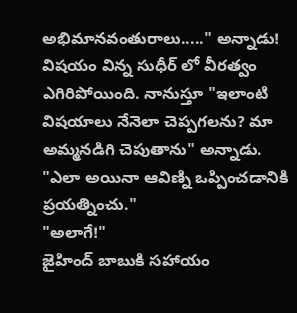అభిమానవంతురాలు....." అన్నాడు!
విషయం విన్న సుధీర్ లో వీరత్వం ఎగిరిపోయింది. నానుస్తూ "ఇలాంటి విషయాలు నేనెలా చెప్పగలను? మా అమ్మనడిగి చెపుతాను" అన్నాడు.
"ఎలా అయినా ఆవిణ్ని ఒప్పించడానికి ప్రయత్నించు."
"అలాగే!"
జైహింద్ బాబుకి సహాయం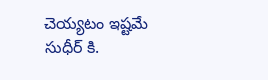చెయ్యటం ఇష్టమే సుధీర్ కి.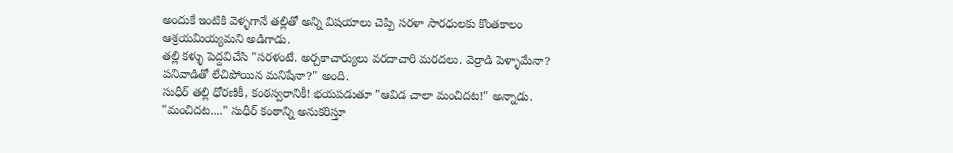అందుకే ఇంటికి వెళ్ళగానే తల్లితో అన్ని విషయాలు చెప్పి సరళా సారధులకు కొంతకాలం ఆశ్రయమియ్యమని అడిగాడు.
తల్లి కళ్ళు పెద్దవిచేసి "సరళంటే. అర్చకాచార్యులు వరదాచారి మరదలు. వెర్రాడి పెళ్ళామేనా? పనివాడితో లేచిపోయిన మనిషేనా?" అంది.
సుధీర్ తల్లి ధోరణికీ, కంఠస్వరానికీ! భయపడుతూ "ఆవిడ చాలా మంచిదట!" అన్నాడు.
"మంచిదట...." సుధీర్ కంఠాన్ని అనుకరిస్తూ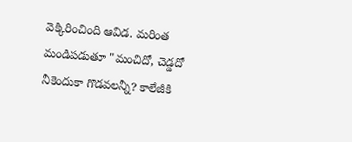వెక్కిరించింది ఆవిడ. మరింత మండిపడుతూ "మంచిదో, చెడ్డదో నీకెందుకా గొడవలన్నీ? కాలేజీకి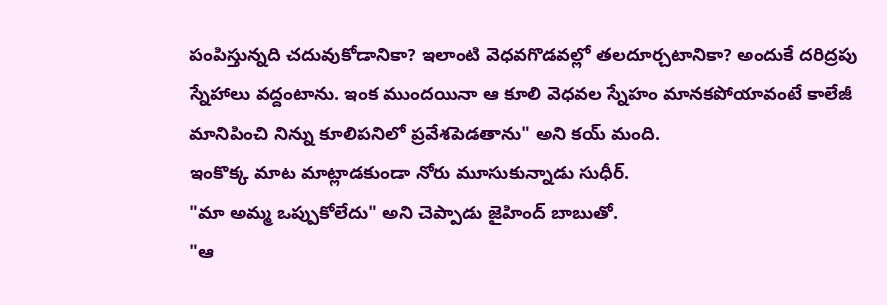పంపిస్తున్నది చదువుకోడానికా? ఇలాంటి వెధవగొడవల్లో తలదూర్చటానికా? అందుకే దరిద్రపు స్నేహాలు వద్దంటాను. ఇంక ముందయినా ఆ కూలి వెధవల స్నేహం మానకపోయావంటే కాలేజీ మానిపించి నిన్ను కూలిపనిలో ప్రవేశపెడతాను" అని కయ్ మంది.
ఇంకొక్క మాట మాట్లాడకుండా నోరు మూసుకున్నాడు సుధీర్.
"మా అమ్మ ఒప్పుకోలేదు" అని చెప్పాడు జైహింద్ బాబుతో.
"ఆ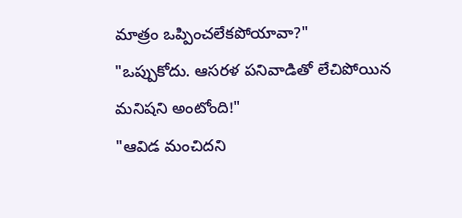మాత్రం ఒప్పించలేకపోయావా?"
"ఒప్పుకోదు. ఆసరళ పనివాడితో లేచిపోయిన మనిషని అంటోంది!"
"ఆవిడ మంచిదని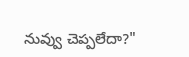నువ్వు చెప్పలేదా?"